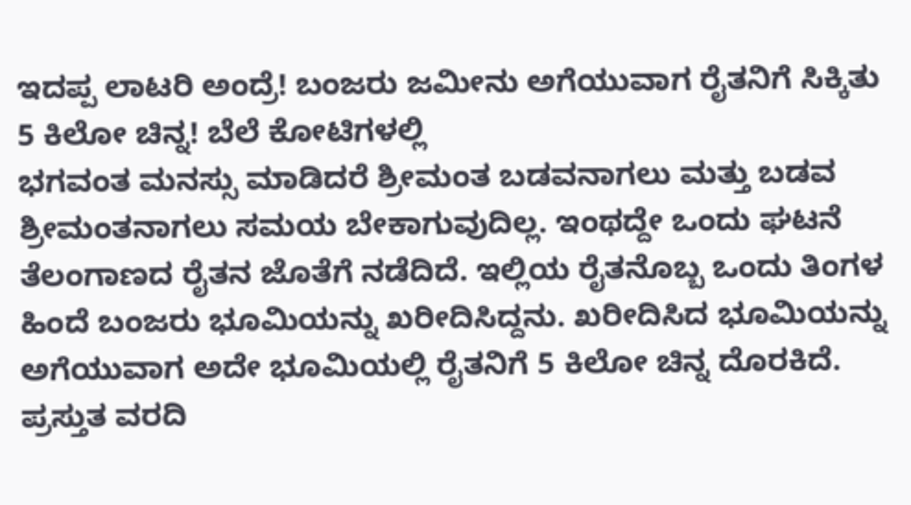ಇದಪ್ಪ ಲಾಟರಿ ಅಂದ್ರೆ! ಬಂಜರು ಜಮೀನು ಅಗೆಯುವಾಗ ರೈತನಿಗೆ ಸಿಕ್ಕಿತು 5 ಕಿಲೋ ಚಿನ್ನ! ಬೆಲೆ ಕೋಟಿಗಳಲ್ಲಿ
ಭಗವಂತ ಮನಸ್ಸು ಮಾಡಿದರೆ ಶ್ರೀಮಂತ ಬಡವನಾಗಲು ಮತ್ತು ಬಡವ ಶ್ರೀಮಂತನಾಗಲು ಸಮಯ ಬೇಕಾಗುವುದಿಲ್ಲ. ಇಂಥದ್ದೇ ಒಂದು ಘಟನೆ ತೆಲಂಗಾಣದ ರೈತನ ಜೊತೆಗೆ ನಡೆದಿದೆ. ಇಲ್ಲಿಯ ರೈತನೊಬ್ಬ ಒಂದು ತಿಂಗಳ ಹಿಂದೆ ಬಂಜರು ಭೂಮಿಯನ್ನು ಖರೀದಿಸಿದ್ದನು. ಖರೀದಿಸಿದ ಭೂಮಿಯನ್ನು ಅಗೆಯುವಾಗ ಅದೇ ಭೂಮಿಯಲ್ಲಿ ರೈತನಿಗೆ 5 ಕಿಲೋ ಚಿನ್ನ ದೊರಕಿದೆ.
ಪ್ರಸ್ತುತ ವರದಿ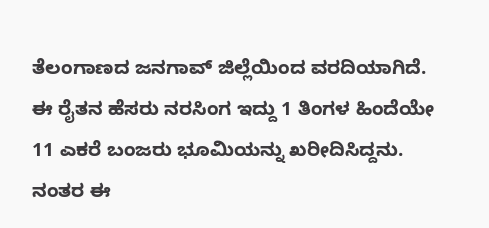ತೆಲಂಗಾಣದ ಜನಗಾವ್ ಜಿಲ್ಲೆಯಿಂದ ವರದಿಯಾಗಿದೆ. ಈ ರೈತನ ಹೆಸರು ನರಸಿಂಗ ಇದ್ದು 1 ತಿಂಗಳ ಹಿಂದೆಯೇ 11 ಎಕರೆ ಬಂಜರು ಭೂಮಿಯನ್ನು ಖರೀದಿಸಿದ್ದನು. ನಂತರ ಈ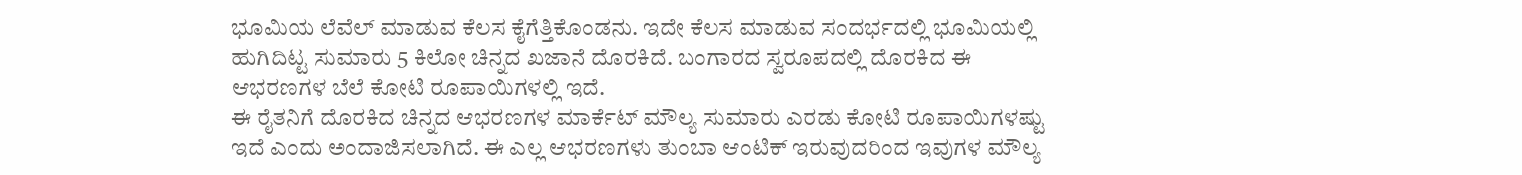ಭೂಮಿಯ ಲೆವೆಲ್ ಮಾಡುವ ಕೆಲಸ ಕೈಗೆತ್ತಿಕೊಂಡನು. ಇದೇ ಕೆಲಸ ಮಾಡುವ ಸಂದರ್ಭದಲ್ಲಿ ಭೂಮಿಯಲ್ಲಿ ಹುಗಿದಿಟ್ಟ ಸುಮಾರು 5 ಕಿಲೋ ಚಿನ್ನದ ಖಜಾನೆ ದೊರಕಿದೆ. ಬಂಗಾರದ ಸ್ವರೂಪದಲ್ಲಿ ದೊರಕಿದ ಈ ಆಭರಣಗಳ ಬೆಲೆ ಕೋಟಿ ರೂಪಾಯಿಗಳಲ್ಲಿ ಇದೆ.
ಈ ರೈತನಿಗೆ ದೊರಕಿದ ಚಿನ್ನದ ಆಭರಣಗಳ ಮಾರ್ಕೆಟ್ ಮೌಲ್ಯ ಸುಮಾರು ಎರಡು ಕೋಟಿ ರೂಪಾಯಿಗಳಷ್ಟು ಇದೆ ಎಂದು ಅಂದಾಜಿಸಲಾಗಿದೆ. ಈ ಎಲ್ಲ ಆಭರಣಗಳು ತುಂಬಾ ಆಂಟಿಕ್ ಇರುವುದರಿಂದ ಇವುಗಳ ಮೌಲ್ಯ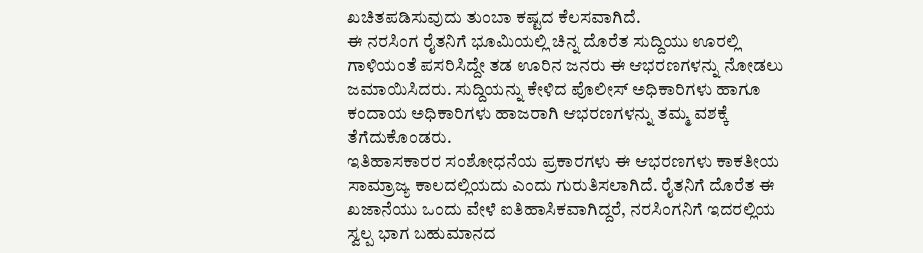ಖಚಿತಪಡಿಸುವುದು ತುಂಬಾ ಕಷ್ಟದ ಕೆಲಸವಾಗಿದೆ.
ಈ ನರಸಿಂಗ ರೈತನಿಗೆ ಭೂಮಿಯಲ್ಲಿ ಚಿನ್ನ ದೊರೆತ ಸುದ್ದಿಯು ಊರಲ್ಲಿ ಗಾಳಿಯಂತೆ ಪಸರಿಸಿದ್ದೇ ತಡ ಊರಿನ ಜನರು ಈ ಆಭರಣಗಳನ್ನು ನೋಡಲು ಜಮಾಯಿಸಿದರು. ಸುದ್ದಿಯನ್ನು ಕೇಳಿದ ಪೊಲೀಸ್ ಅಧಿಕಾರಿಗಳು ಹಾಗೂ ಕಂದಾಯ ಅಧಿಕಾರಿಗಳು ಹಾಜರಾಗಿ ಆಭರಣಗಳನ್ನು ತಮ್ಮ ವಶಕ್ಕೆ ತೆಗೆದುಕೊಂಡರು.
ಇತಿಹಾಸಕಾರರ ಸಂಶೋಧನೆಯ ಪ್ರಕಾರಗಳು ಈ ಆಭರಣಗಳು ಕಾಕತೀಯ ಸಾಮ್ರಾಜ್ಯ ಕಾಲದಲ್ಲಿಯದು ಎಂದು ಗುರುತಿಸಲಾಗಿದೆ. ರೈತನಿಗೆ ದೊರೆತ ಈ ಖಜಾನೆಯು ಒಂದು ವೇಳೆ ಐತಿಹಾಸಿಕವಾಗಿದ್ದರೆ, ನರಸಿಂಗನಿಗೆ ಇದರಲ್ಲಿಯ ಸ್ವಲ್ಪ ಭಾಗ ಬಹುಮಾನದ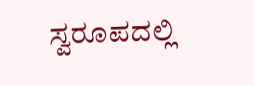ಸ್ವರೂಪದಲ್ಲಿ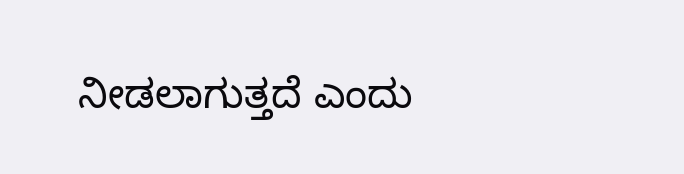ನೀಡಲಾಗುತ್ತದೆ ಎಂದು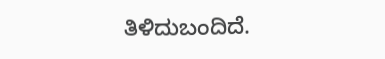ತಿಳಿದುಬಂದಿದೆ.